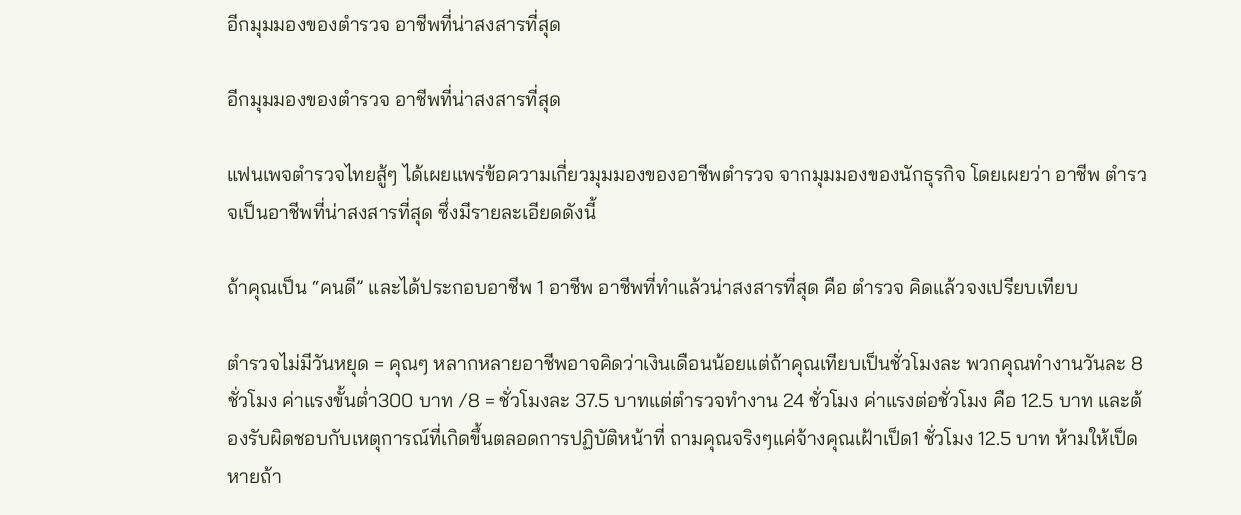อีกมุมมองของตำรวจ อาชีพที่น่าสงสารที่สุด

อีกมุมมองของตำรวจ อาชีพที่น่าสงสารที่สุด

แฟนเพจตำรวจไทยสู้ๆ ได้เผยแพร่ข้อความเกี่ยวมุมมองของอาชีพตำรวจ จากมุมมองของนักธุรกิจ โดยเผยว่า อาชีพ ตำรวจเป็นอาชีพที่น่าสงสารที่สุด ซึ่งมีรายละเอียดดังนี้

ถ้าคุณเป็น “คนดี” และได้ประกอบอาชีพ 1 อาชีพ อาชีพที่ทำแล้วน่าสงสารที่สุด คือ ตำรวจ คิดแล้วจงเปรียบเทียบ

ตำรวจไม่มีวันหยุด = คุณๆ หลากหลายอาชีพอาจคิดว่าเงินเดือนน้อยแต่ถ้าคุณเทียบเป็นชั่วโมงละ พวกคุณทำงานวันละ 8 ชั่วโมง ค่าแรงขั้นต่ำ300 บาท /8 = ชั่วโมงละ 37.5 บาทแต่ตำรวจทำงาน 24 ชั่วโมง ค่าแรงต่อชั่วโมง คือ 12.5 บาท และต้องรับผิดชอบกับเหตุการณ์ที่เกิดขึ้นตลอดการปฏิบัติหน้าที่ ถามคุณจริงๆแค่จ้างคุณเฝ้าเป็ด1 ชั่วโมง 12.5 บาท ห้ามให้เป็ดหายถ้า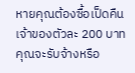หายคุณต้องซื้อเป็ดคืนเจ้าของตัวละ 200 บาท คุณจะรับจ้างหรือ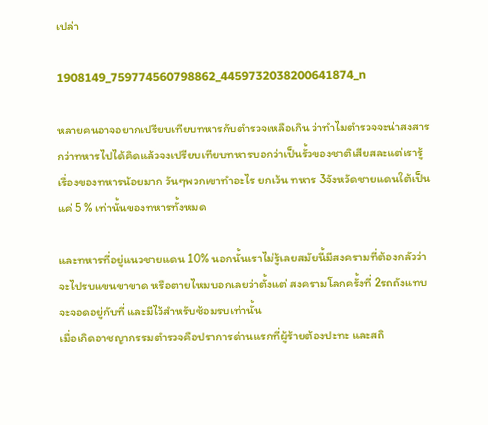เปล่า

1908149_759774560798862_4459732038200641874_n

หลายคนอาจอยากเปรียบเทียบทหารกับตำรวจเหลือเกิน ว่าทำไมตำรวจจะน่าสงสารกว่าทหารไปได้คิดแล้วจงเปรียบเทียบทหารบอกว่าเป็นรั้วของชาติเสียสละแต่เรารู้เรื่องของทหารน้อยมาก วันๆพวกเขาทำอะไร ยกเว้น ทหาร 3จังหวัดชายแดนใต้เป็นแค่ 5 % เท่านั้นของทหารทั้งหมด

และทหารที่อยู่แนวชายแดน 10% นอกนั้นเราไม่รู้เลยสมัยนี้มีสงครามที่ต้องกลัวว่าจะไปรบแขนขาขาด หรือตายไหมบอกเลยว่าตั้งแต่ สงครามโลกครั้งที่ 2รถถังแทบจะจอดอยู่กับที่ และมีไว้สำหรับซ้อมรบเท่านั้น
เมื่อเกิดอาชญากรรมตำรวจคือปราการด่านแรกที่ผู้ร้ายต้องปะทะ และสถิ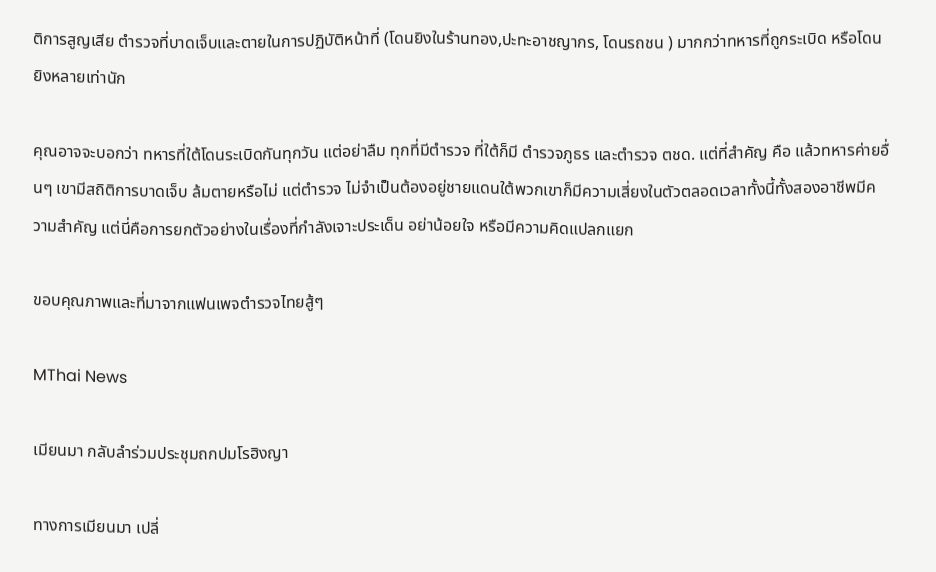ติการสูญเสีย ตำรวจที่บาดเจ็บและตายในการปฏิบัติหน้าที่ (โดนยิงในร้านทอง,ปะทะอาชญากร, โดนรถชน ) มากกว่าทหารที่ถูกระเบิด หรือโดนยิงหลายเท่านัก

คุณอาจจะบอกว่า ทหารที่ใต้โดนระเบิดกันทุกวัน แต่อย่าลืม ทุกที่มีตำรวจ ที่ใต้ก็มี ตำรวจภูธร และตำรวจ ตชด. แต่ที่สำคัญ คือ แล้วทหารค่ายอื่นๆ เขามีสถิติการบาดเจ็บ ล้มตายหรือไม่ แต่ตำรวจ ไม่จำเป็นต้องอยู่ชายแดนใต้พวกเขาก็มีความเสี่ยงในตัวตลอดเวลาทั้งนี้ทั้งสองอาชีพมีความสำคัญ แต่นี่คือการยกตัวอย่างในเรื่องที่กำลังเจาะประเด็น อย่าน้อยใจ หรือมีความคิดแปลกแยก

ขอบคุณภาพและที่มาจากแฟนเพจตำรวจไทยสู้ๆ

MThai News

เมียนมา กลับลำร่วมประชุมถกปมโรฮิงญา

ทางการเมียนมา เปลี่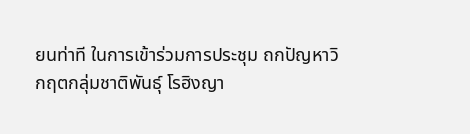ยนท่าที ในการเข้าร่วมการประชุม ถกปัญหาวิกฤตกลุ่มชาติพันธุ์ โรฮิงญา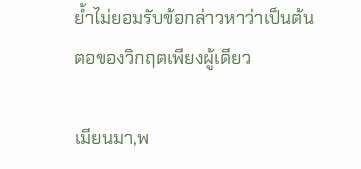ย้ำไม่ยอมรับข้อกล่าวหาว่าเป็นต้นตอของวิกฤตเพียงผู้เดียว

เมียนมา,พ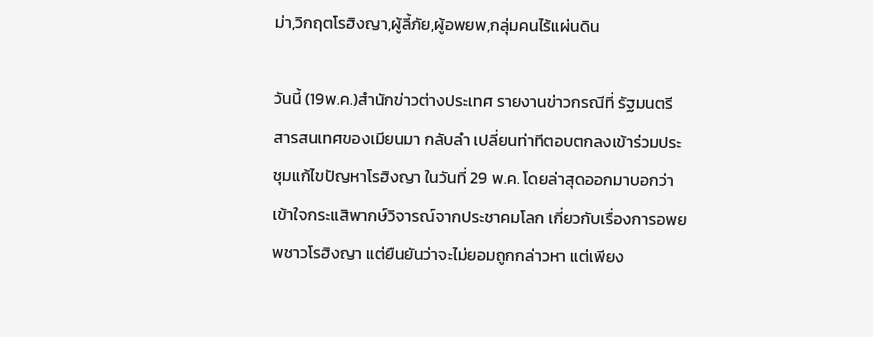ม่า,วิกฤตโรฮิงญา,ผู้ลี้ภัย,ผู้อพยพ,กลุ่มคนไร้แผ่นดิน

วันนี้ (19พ.ค.)สำนักข่าวต่างประเทศ รายงานข่าวกรณีที่ รัฐมนตรีสารสนเทศของเมียนมา กลับลำ เปลี่ยนท่าทีตอบตกลงเข้าร่วมประชุมแก้ไขปัญหาโรฮิงญา ในวันที่ 29 พ.ค. โดยล่าสุดออกมาบอกว่า เข้าใจกระแสิพากษ์วิจารณ์จากประชาคมโลก เกี่ยวกับเรื่องการอพยพชาวโรฮิงญา แต่ยืนยันว่าจะไม่ยอมถูกกล่าวหา แต่เพียง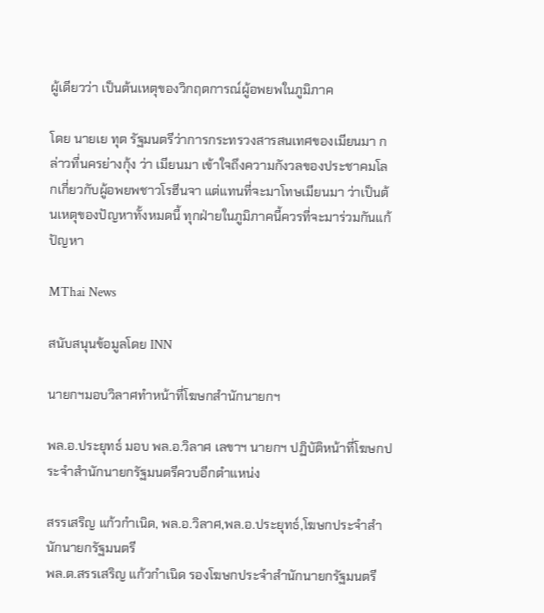ผู้เดียวว่า เป็นต้นเหตุของวิกฤตการณ์ผู้อพยพในภูมิภาค

โดย นายเย ทุต รัฐมนตรีว่าการกระทรวงสารสนเทศของเมียนมา กล่าวที่นครย่างกุ้ง ว่า เมียนมา เข้าใจถึงความกังวลของประชาคมโลกเกี่ยวกับผู้อพยพชาวโรฮีนจา แต่แทนที่จะมาโทษเมียนมา ว่าเป็นต้นเหตุของปัญหาทั้งหมดนี้ ทุกฝ่ายในภูมิภาคนี้ควรที่จะมาร่วมกันแก้ปัญหา

MThai News

สนับสนุนข้อมูลโดย INN

นายกฯมอบวิลาศทำหน้าที่โฆษกสำนักนายกฯ

พล.อ.ประยุทธ์ มอบ พล.อ.วิลาศ เลขาฯ นายกฯ ปฏิบัติหน้าที่โฆษกประจำสำนักนายกรัฐมนตรีควบอีกตำแหน่ง

สรรเสริญ แก้วกำเนิด, พล.อ.วิลาศ,พล.อ.ประยุทธ์,โฆษกประจำสำนักนายกรัฐมนตรี
พล.ต.สรรเสริญ แก้วกำเนิด รองโฆษกประจำสำนักนายกรัฐมนตรี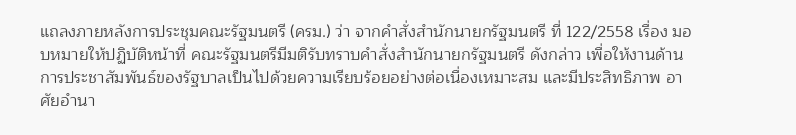แถลงภายหลังการประชุมคณะรัฐมนตรี (ครม.) ว่า จากคำสั่งสำนักนายกรัฐมนตรี ที่ 122/2558 เรื่อง มอบหมายให้ปฏิบัติหน้าที่ คณะรัฐมนตรีมีมติรับทราบคำสั่งสำนักนายกรัฐมนตรี ดังกล่าว เพื่อให้งานด้านการประชาสัมพันธ์ของรัฐบาลเป็นไปด้วยความเรียบร้อยอย่างต่อเนื่องเหมาะสม และมีประสิทธิภาพ อาศัยอำนา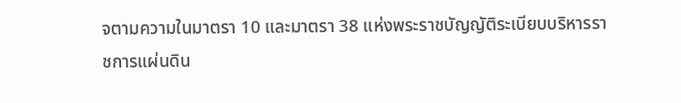จตามความในมาตรา 10 และมาตรา 38 แห่งพระราชบัญญัติระเบียบบริหารราชการแผ่นดิน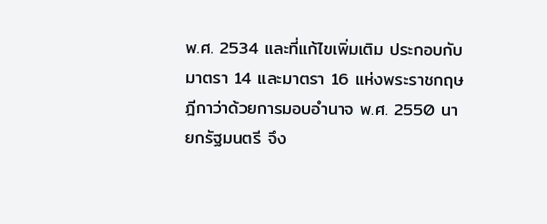พ.ศ. 2534 และที่แก้ไขเพิ่มเติม ประกอบกับมาตรา 14 และมาตรา 16 แห่งพระราชกฤษฎีกาว่าด้วยการมอบอำนาจ พ.ศ. 2550 นายกรัฐมนตรี จึง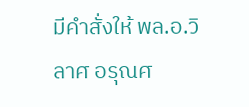มีคำสั่งให้ พล.อ.วิลาศ อรุณศ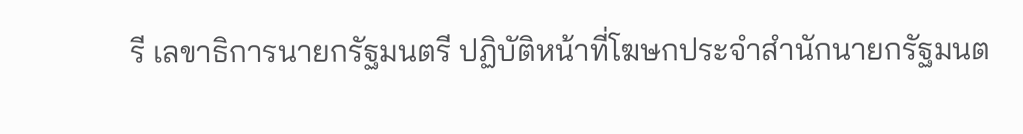รี เลขาธิการนายกรัฐมนตรี ปฏิบัติหน้าที่โฆษกประจำสำนักนายกรัฐมนต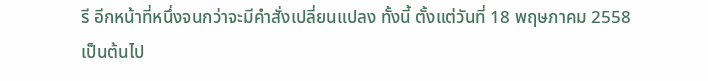รี อีกหน้าที่หนึ่งจนกว่าจะมีคำสั่งเปลี่ยนแปลง ทั้งนี้ ตั้งแต่วันที่ 18 พฤษภาคม 2558 เป็นต้นไป